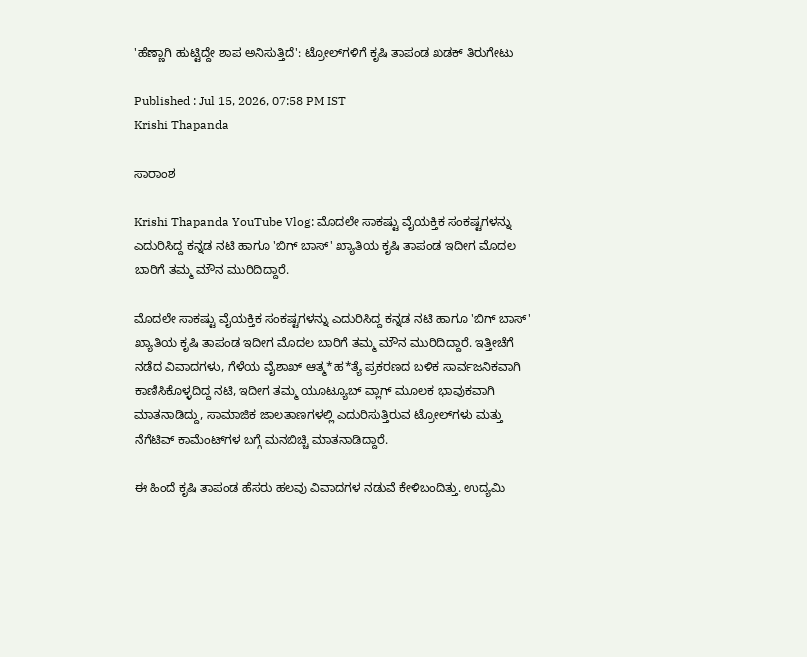'ಹೆಣ್ಣಾಗಿ ಹುಟ್ಟಿದ್ದೇ ಶಾಪ ಅನಿಸುತ್ತಿದೆ': ಟ್ರೋಲ್‌ಗಳಿಗೆ ಕೃಷಿ ತಾಪಂಡ ಖಡಕ್ ತಿರುಗೇಟು

Published : Jul 15, 2026, 07:58 PM IST
Krishi Thapanda

ಸಾರಾಂಶ

Krishi Thapanda YouTube Vlog: ಮೊದಲೇ ಸಾಕಷ್ಟು ವೈಯಕ್ತಿಕ ಸಂಕಷ್ಟಗಳನ್ನು ಎದುರಿಸಿದ್ದ ಕನ್ನಡ ನಟಿ ಹಾಗೂ 'ಬಿಗ್ ಬಾಸ್' ಖ್ಯಾತಿಯ ಕೃಷಿ ತಾಪಂಡ ಇದೀಗ ಮೊದಲ ಬಾರಿಗೆ ತಮ್ಮ ಮೌನ ಮುರಿದಿದ್ದಾರೆ.

ಮೊದಲೇ ಸಾಕಷ್ಟು ವೈಯಕ್ತಿಕ ಸಂಕಷ್ಟಗಳನ್ನು ಎದುರಿಸಿದ್ದ ಕನ್ನಡ ನಟಿ ಹಾಗೂ 'ಬಿಗ್ ಬಾಸ್' ಖ್ಯಾತಿಯ ಕೃಷಿ ತಾಪಂಡ ಇದೀಗ ಮೊದಲ ಬಾರಿಗೆ ತಮ್ಮ ಮೌನ ಮುರಿದಿದ್ದಾರೆ. ಇತ್ತೀಚೆಗೆ ನಡೆದ ವಿವಾದಗಳು, ಗೆಳೆಯ ವೈಶಾಖ್ ಆತ್ಮ*ಹ*ತ್ಯೆ ಪ್ರಕರಣದ ಬಳಿಕ ಸಾರ್ವಜನಿಕವಾಗಿ ಕಾಣಿಸಿಕೊಳ್ಳದಿದ್ದ ನಟಿ, ಇದೀಗ ತಮ್ಮ ಯೂಟ್ಯೂಬ್ ವ್ಲಾಗ್ ಮೂಲಕ ಭಾವುಕವಾಗಿ ಮಾತನಾಡಿದ್ದು, ಸಾಮಾಜಿಕ ಜಾಲತಾಣಗಳಲ್ಲಿ ಎದುರಿಸುತ್ತಿರುವ ಟ್ರೋಲ್‌ಗಳು ಮತ್ತು ನೆಗೆಟಿವ್ ಕಾಮೆಂಟ್‌ಗಳ ಬಗ್ಗೆ ಮನಬಿಚ್ಚಿ ಮಾತನಾಡಿದ್ದಾರೆ.

ಈ ಹಿಂದೆ ಕೃಷಿ ತಾಪಂಡ ಹೆಸರು ಹಲವು ವಿವಾದಗಳ ನಡುವೆ ಕೇಳಿಬಂದಿತ್ತು. ಉದ್ಯಮಿ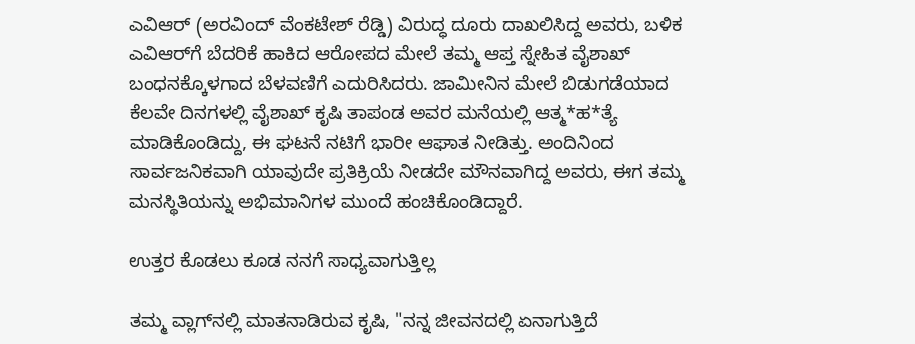ಎವಿಆರ್‌ (ಅರವಿಂದ್ ವೆಂಕಟೇಶ್ ರೆಡ್ಡಿ) ವಿರುದ್ಧ ದೂರು ದಾಖಲಿಸಿದ್ದ ಅವರು, ಬಳಿಕ ಎವಿಆರ್‌ಗೆ ಬೆದರಿಕೆ ಹಾಕಿದ ಆರೋಪದ ಮೇಲೆ ತಮ್ಮ ಆಪ್ತ ಸ್ನೇಹಿತ ವೈಶಾಖ್ ಬಂಧನಕ್ಕೊಳಗಾದ ಬೆಳವಣಿಗೆ ಎದುರಿಸಿದರು. ಜಾಮೀನಿನ ಮೇಲೆ ಬಿಡುಗಡೆಯಾದ ಕೆಲವೇ ದಿನಗಳಲ್ಲಿ ವೈಶಾಖ್ ಕೃಷಿ ತಾಪಂಡ ಅವರ ಮನೆಯಲ್ಲಿ ಆತ್ಮ*ಹ*ತ್ಯೆ ಮಾಡಿಕೊಂಡಿದ್ದು, ಈ ಘಟನೆ ನಟಿಗೆ ಭಾರೀ ಆಘಾತ ನೀಡಿತ್ತು. ಅಂದಿನಿಂದ ಸಾರ್ವಜನಿಕವಾಗಿ ಯಾವುದೇ ಪ್ರತಿಕ್ರಿಯೆ ನೀಡದೇ ಮೌನವಾಗಿದ್ದ ಅವರು, ಈಗ ತಮ್ಮ ಮನಸ್ಥಿತಿಯನ್ನು ಅಭಿಮಾನಿಗಳ ಮುಂದೆ ಹಂಚಿಕೊಂಡಿದ್ದಾರೆ.

ಉತ್ತರ ಕೊಡಲು ಕೂಡ ನನಗೆ ಸಾಧ್ಯವಾಗುತ್ತಿಲ್ಲ

ತಮ್ಮ ವ್ಲಾಗ್‌ನಲ್ಲಿ ಮಾತನಾಡಿರುವ ಕೃಷಿ, "ನನ್ನ ಜೀವನದಲ್ಲಿ ಏನಾಗುತ್ತಿದೆ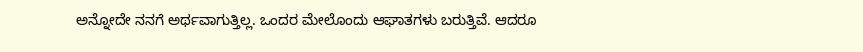ಅನ್ನೋದೇ ನನಗೆ ಅರ್ಥವಾಗುತ್ತಿಲ್ಲ. ಒಂದರ ಮೇಲೊಂದು ಆಘಾತಗಳು ಬರುತ್ತಿವೆ. ಆದರೂ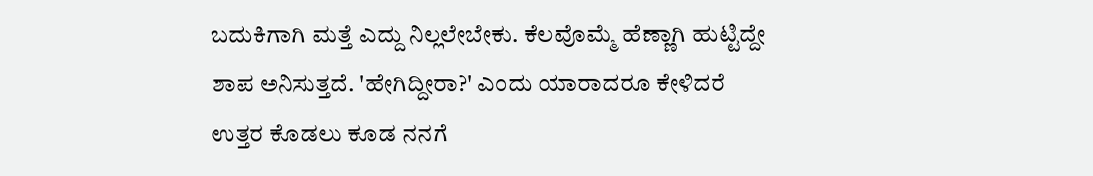ಬದುಕಿಗಾಗಿ ಮತ್ತೆ ಎದ್ದು ನಿಲ್ಲಲೇಬೇಕು. ಕೆಲವೊಮ್ಮೆ ಹೆಣ್ಣಾಗಿ ಹುಟ್ಟಿದ್ದೇ ಶಾಪ ಅನಿಸುತ್ತದೆ. 'ಹೇಗಿದ್ದೀರಾ?' ಎಂದು ಯಾರಾದರೂ ಕೇಳಿದರೆ ಉತ್ತರ ಕೊಡಲು ಕೂಡ ನನಗೆ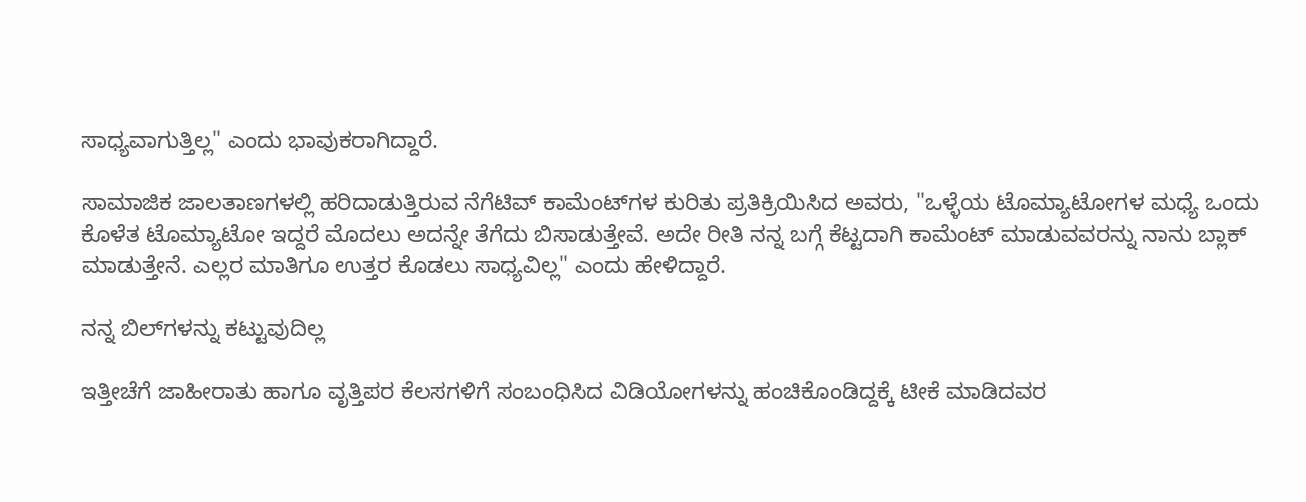ಸಾಧ್ಯವಾಗುತ್ತಿಲ್ಲ" ಎಂದು ಭಾವುಕರಾಗಿದ್ದಾರೆ.

ಸಾಮಾಜಿಕ ಜಾಲತಾಣಗಳಲ್ಲಿ ಹರಿದಾಡುತ್ತಿರುವ ನೆಗೆಟಿವ್ ಕಾಮೆಂಟ್‌ಗಳ ಕುರಿತು ಪ್ರತಿಕ್ರಿಯಿಸಿದ ಅವರು, "ಒಳ್ಳೆಯ ಟೊಮ್ಯಾಟೋಗಳ ಮಧ್ಯೆ ಒಂದು ಕೊಳೆತ ಟೊಮ್ಯಾಟೋ ಇದ್ದರೆ ಮೊದಲು ಅದನ್ನೇ ತೆಗೆದು ಬಿಸಾಡುತ್ತೇವೆ. ಅದೇ ರೀತಿ ನನ್ನ ಬಗ್ಗೆ ಕೆಟ್ಟದಾಗಿ ಕಾಮೆಂಟ್ ಮಾಡುವವರನ್ನು ನಾನು ಬ್ಲಾಕ್ ಮಾಡುತ್ತೇನೆ. ಎಲ್ಲರ ಮಾತಿಗೂ ಉತ್ತರ ಕೊಡಲು ಸಾಧ್ಯವಿಲ್ಲ" ಎಂದು ಹೇಳಿದ್ದಾರೆ.

ನನ್ನ ಬಿಲ್‌ಗಳನ್ನು ಕಟ್ಟುವುದಿಲ್ಲ

ಇತ್ತೀಚೆಗೆ ಜಾಹೀರಾತು ಹಾಗೂ ವೃತ್ತಿಪರ ಕೆಲಸಗಳಿಗೆ ಸಂಬಂಧಿಸಿದ ವಿಡಿಯೋಗಳನ್ನು ಹಂಚಿಕೊಂಡಿದ್ದಕ್ಕೆ ಟೀಕೆ ಮಾಡಿದವರ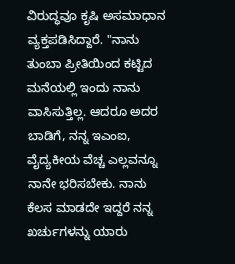ವಿರುದ್ಧವೂ ಕೃಷಿ ಅಸಮಾಧಾನ ವ್ಯಕ್ತಪಡಿಸಿದ್ದಾರೆ. "ನಾನು ತುಂಬಾ ಪ್ರೀತಿಯಿಂದ ಕಟ್ಟಿದ ಮನೆಯಲ್ಲಿ ಇಂದು ನಾನು ವಾಸಿಸುತ್ತಿಲ್ಲ. ಆದರೂ ಅದರ ಬಾಡಿಗೆ, ನನ್ನ ಇಎಂಐ, ವೈದ್ಯಕೀಯ ವೆಚ್ಚ ಎಲ್ಲವನ್ನೂ ನಾನೇ ಭರಿಸಬೇಕು. ನಾನು ಕೆಲಸ ಮಾಡದೇ ಇದ್ದರೆ ನನ್ನ ಖರ್ಚುಗಳನ್ನು ಯಾರು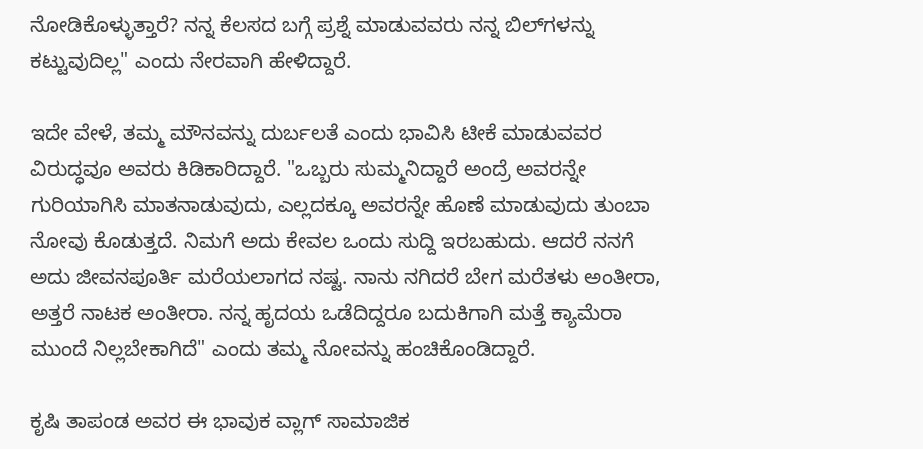ನೋಡಿಕೊಳ್ಳುತ್ತಾರೆ? ನನ್ನ ಕೆಲಸದ ಬಗ್ಗೆ ಪ್ರಶ್ನೆ ಮಾಡುವವರು ನನ್ನ ಬಿಲ್‌ಗಳನ್ನು ಕಟ್ಟುವುದಿಲ್ಲ" ಎಂದು ನೇರವಾಗಿ ಹೇಳಿದ್ದಾರೆ.

ಇದೇ ವೇಳೆ, ತಮ್ಮ ಮೌನವನ್ನು ದುರ್ಬಲತೆ ಎಂದು ಭಾವಿಸಿ ಟೀಕೆ ಮಾಡುವವರ ವಿರುದ್ಧವೂ ಅವರು ಕಿಡಿಕಾರಿದ್ದಾರೆ. "ಒಬ್ಬರು ಸುಮ್ಮನಿದ್ದಾರೆ ಅಂದ್ರೆ ಅವರನ್ನೇ ಗುರಿಯಾಗಿಸಿ ಮಾತನಾಡುವುದು, ಎಲ್ಲದಕ್ಕೂ ಅವರನ್ನೇ ಹೊಣೆ ಮಾಡುವುದು ತುಂಬಾ ನೋವು ಕೊಡುತ್ತದೆ. ನಿಮಗೆ ಅದು ಕೇವಲ ಒಂದು ಸುದ್ದಿ ಇರಬಹುದು. ಆದರೆ ನನಗೆ ಅದು ಜೀವನಪೂರ್ತಿ ಮರೆಯಲಾಗದ ನಷ್ಟ. ನಾನು ನಗಿದರೆ ಬೇಗ ಮರೆತಳು ಅಂತೀರಾ, ಅತ್ತರೆ ನಾಟಕ ಅಂತೀರಾ. ನನ್ನ ಹೃದಯ ಒಡೆದಿದ್ದರೂ ಬದುಕಿಗಾಗಿ ಮತ್ತೆ ಕ್ಯಾಮೆರಾ ಮುಂದೆ ನಿಲ್ಲಬೇಕಾಗಿದೆ" ಎಂದು ತಮ್ಮ ನೋವನ್ನು ಹಂಚಿಕೊಂಡಿದ್ದಾರೆ.

ಕೃಷಿ ತಾಪಂಡ ಅವರ ಈ ಭಾವುಕ ವ್ಲಾಗ್ ಸಾಮಾಜಿಕ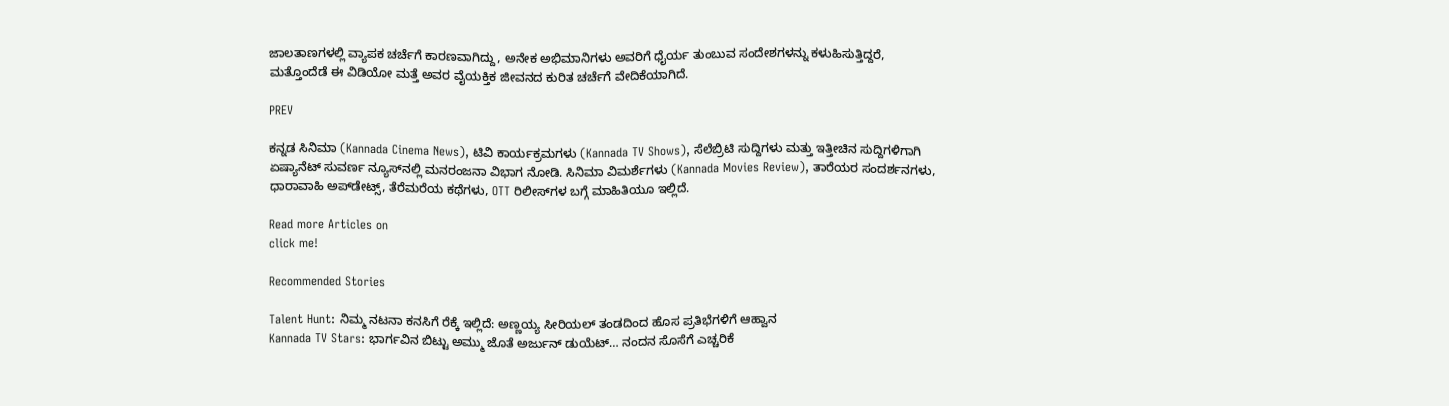ಜಾಲತಾಣಗಳಲ್ಲಿ ವ್ಯಾಪಕ ಚರ್ಚೆಗೆ ಕಾರಣವಾಗಿದ್ದು, ಅನೇಕ ಅಭಿಮಾನಿಗಳು ಅವರಿಗೆ ಧೈರ್ಯ ತುಂಬುವ ಸಂದೇಶಗಳನ್ನು ಕಳುಹಿಸುತ್ತಿದ್ದರೆ, ಮತ್ತೊಂದೆಡೆ ಈ ವಿಡಿಯೋ ಮತ್ತೆ ಅವರ ವೈಯಕ್ತಿಕ ಜೀವನದ ಕುರಿತ ಚರ್ಚೆಗೆ ವೇದಿಕೆಯಾಗಿದೆ.

PREV

ಕನ್ನಡ ಸಿನಿಮಾ (Kannada Cinema News), ಟಿವಿ ಕಾರ್ಯಕ್ರಮಗಳು (Kannada TV Shows), ಸೆಲೆಬ್ರಿಟಿ ಸುದ್ದಿಗಳು ಮತ್ತು ಇತ್ತೀಚಿನ ಸುದ್ದಿಗಳಿಗಾಗಿ ಏಷ್ಯಾನೆಟ್ ಸುವರ್ಣ ನ್ಯೂಸ್‌ನಲ್ಲಿ ಮನರಂಜನಾ ವಿಭಾಗ ನೋಡಿ. ಸಿನಿಮಾ ವಿಮರ್ಶೆಗಳು (Kannada Movies Review), ತಾರೆಯರ ಸಂದರ್ಶನಗಳು, ಧಾರಾವಾಹಿ ಅಪ್‌ಡೇಟ್ಸ್‌, ತೆರೆಮರೆಯ ಕಥೆಗಳು, OTT ರಿಲೀಸ್‌ಗಳ ಬಗ್ಗೆ ಮಾಹಿತಿಯೂ ಇಲ್ಲಿದೆ.

Read more Articles on
click me!

Recommended Stories

Talent Hunt: ನಿಮ್ಮ ನಟನಾ ಕನಸಿಗೆ ರೆಕ್ಕೆ ಇಲ್ಲಿದೆ: ಅಣ್ಣಯ್ಯ ಸೀರಿಯಲ್ ತಂಡದಿಂದ ಹೊಸ ಪ್ರತಿಭೆಗಳಿಗೆ ಆಹ್ವಾನ
Kannada TV Stars: ಭಾರ್ಗವಿನ ಬಿಟ್ಟು ಅಮ್ಮು ಜೊತೆ ಅರ್ಜುನ್ ಡುಯೆಟ್… ನಂದನ ಸೊಸೆಗೆ ಎಚ್ಚರಿಕೆ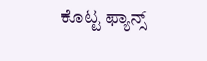ಕೊಟ್ಟ ಫ್ಯಾನ್ಸ್